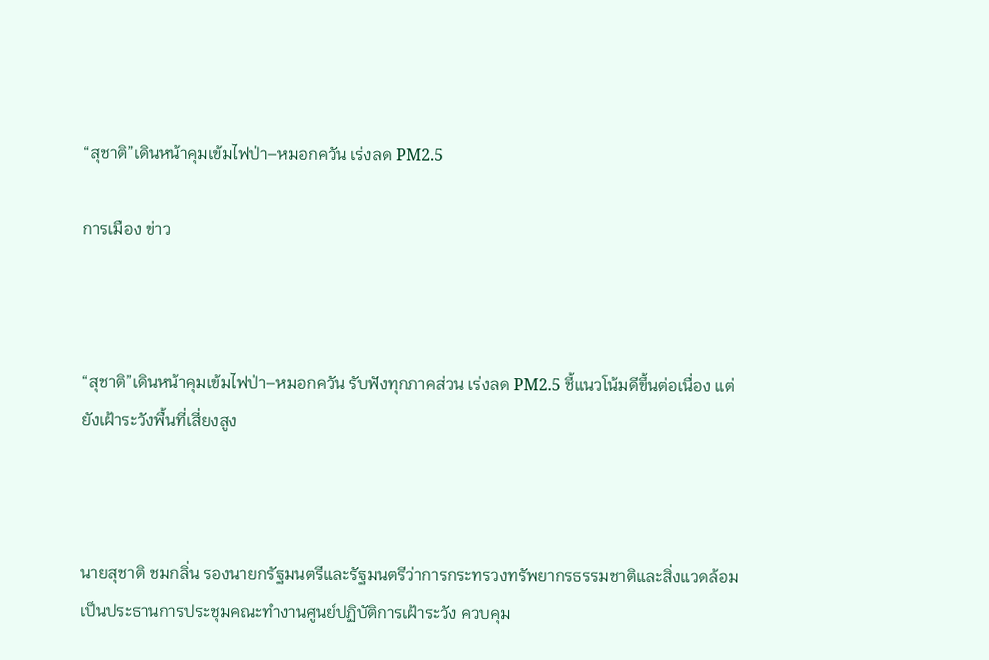“สุชาติ”เดินหน้าคุมเข้มไฟป่า–หมอกควัน เร่งลด PM2.5

การเมือง ข่าว



“สุชาติ”เดินหน้าคุมเข้มไฟป่า–หมอกควัน รับฟังทุกภาคส่วน เร่งลด PM2.5 ชี้แนวโน้มดีขึ้นต่อเนื่อง แต่ยังเฝ้าระวังพื้นที่เสี่ยงสูง



นายสุชาติ ชมกลิ่น รองนายกรัฐมนตรีและรัฐมนตรีว่าการกระทรวงทรัพยากรธรรมชาติและสิ่งแวดล้อม เป็นประธานการประชุมคณะทำงานศูนย์ปฏิบัติการเฝ้าระวัง ควบคุม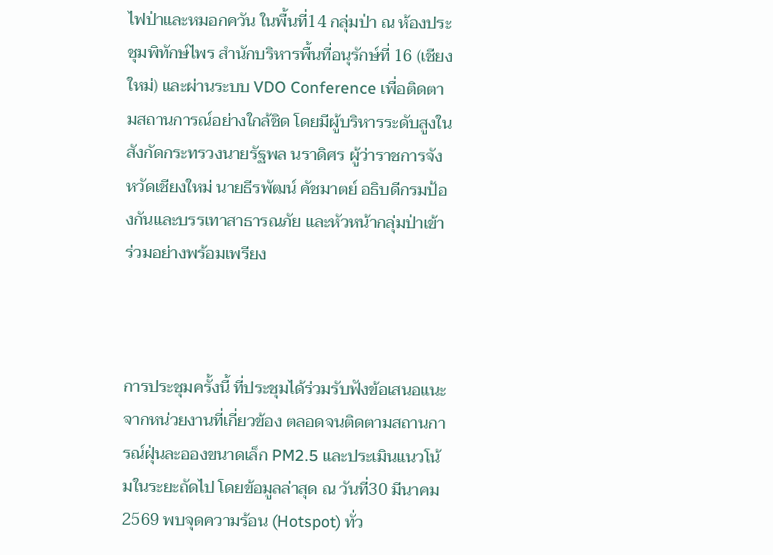ไฟป่าและหมอกควัน ในพื้นที่14 กลุ่มป่า ณ ห้องประชุมพิทักษ์ไพร สำนักบริหารพื้นที่อนุรักษ์ที่ 16 (เชียงใหม่) และผ่านระบบ VDO Conference เพื่อติดตามสถานการณ์อย่างใกล้ชิด โดยมีผู้บริหารระดับสูงในสังกัดกระทรวงนายรัฐพล นราดิศร ผู้ว่าราชการจังหวัดเชียงใหม่ นายธีรพัฒน์ คัชมาตย์ อธิบดีกรมป้องกันและบรรเทาสาธารณภัย และหัวหน้ากลุ่มป่าเข้าร่วมอย่างพร้อมเพรียง



การประชุมครั้งนี้ ที่ประชุมได้ร่วมรับฟังข้อเสนอแนะจากหน่วยงานที่เกี่ยวข้อง ตลอดจนติดตามสถานการณ์ฝุ่นละอองขนาดเล็ก PM2.5 และประเมินแนวโน้มในระยะถัดไป โดยข้อมูลล่าสุด ณ วันที่30 มีนาคม 2569 พบจุดความร้อน (Hotspot) ทั่ว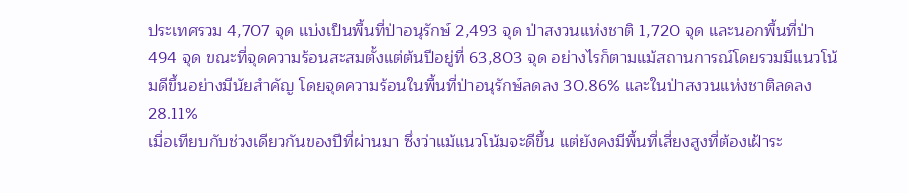ประเทศรวม 4,707 จุด แบ่งเป็นพื้นที่ป่าอนุรักษ์ 2,493 จุด ป่าสงวนแห่งชาติ 1,720 จุด และนอกพื้นที่ป่า 494 จุด ขณะที่จุดความร้อนสะสมตั้งแต่ต้นปีอยู่ที่ 63,803 จุด อย่างไรก็ตามแม้สถานการณ์โดยรวมมีแนวโน้มดีขึ้นอย่างมีนัยสำคัญ โดยจุดความร้อนในพื้นที่ป่าอนุรักษ์ลดลง 30.86% และในป่าสงวนแห่งชาติลดลง 28.11%
เมื่อเทียบกับช่วงเดียวกันของปีที่ผ่านมา ซึ่งว่าแม้แนวโน้มจะดีขึ้น แต่ยังคงมีพื้นที่เสี่ยงสูงที่ต้องเฝ้าระ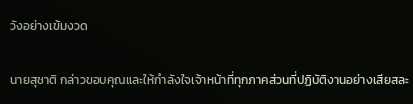วังอย่างเข้มงวด

นายสุชาติ กล่าวขอบคุณและให้กำลังใจเจ้าหน้าที่ทุกภาคส่วนที่ปฏิบัติงานอย่างเสียสละ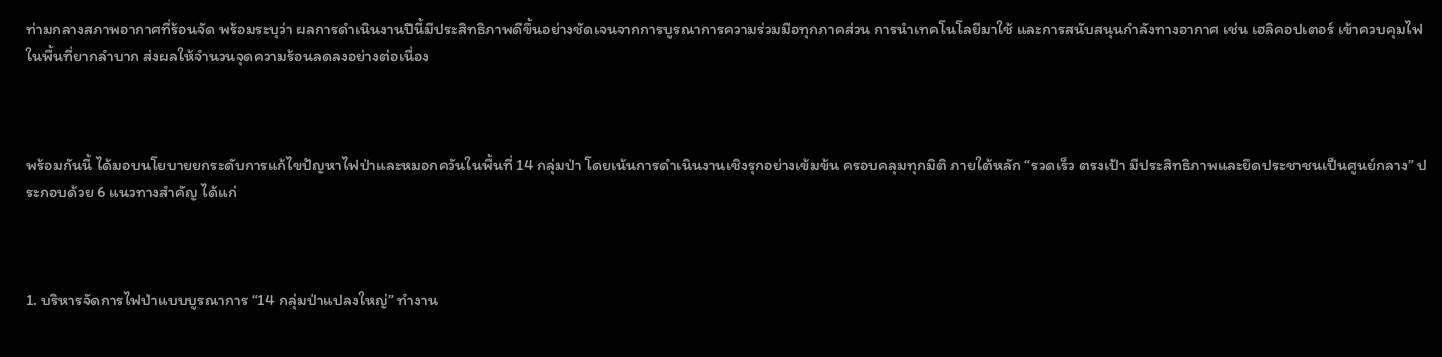ท่ามกลางสภาพอากาศที่ร้อนจัด พร้อมระบุว่า ผลการดำเนินงานปีนี้มีประสิทธิภาพดีขึ้นอย่างชัดเจนจากการบูรณาการความร่วมมือทุกภาคส่วน การนำเทคโนโลยีมาใช้ และการสนับสนุนกำลังทางอากาศ เช่น เฮลิคอปเตอร์ เข้าควบคุมไฟในพื้นที่ยากลำบาก ส่งผลให้จำนวนจุดความร้อนลดลงอย่างต่อเนื่อง



พร้อมกันนี้ ได้มอบนโยบายยกระดับการแก้ไขปัญหาไฟป่าและหมอกควันในพื้นที่ 14 กลุ่มป่า โดยเน้นการดำเนินงานเชิงรุกอย่างเข้มข้น ครอบคลุมทุกมิติ ภายใต้หลัก “รวดเร็ว ตรงเป้า มีประสิทธิภาพและยึดประชาชนเป็นศูนย์กลาง” ประกอบด้วย 6 แนวทางสำคัญ ได้แก่



1. บริหารจัดการไฟป่าแบบบูรณาการ “14 กลุ่มป่าแปลงใหญ่” ทำงาน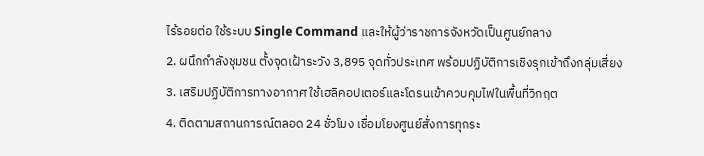ไร้รอยต่อ ใช้ระบบ Single Command และให้ผู้ว่าราชการจังหวัดเป็นศูนย์กลาง
2. ผนึกกำลังชุมชน ตั้งจุดเฝ้าระวัง 3,895 จุดทั่วประเทศ พร้อมปฏิบัติการเชิงรุกเข้าถึงกลุ่มเสี่ยง
3. เสริมปฏิบัติการทางอากาศ ใช้เฮลิคอปเตอร์และโดรนเข้าควบคุมไฟในพื้นที่วิกฤต
4. ติดตามสถานการณ์ตลอด 24 ชั่วโมง เชื่อมโยงศูนย์สั่งการทุกระ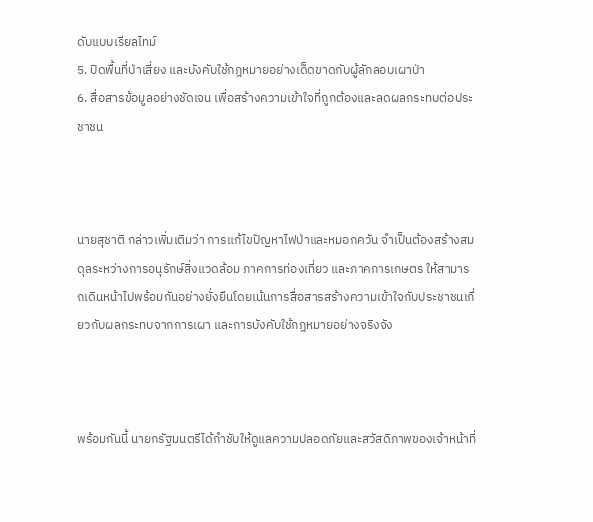ดับแบบเรียลไทม์
5. ปิดพื้นที่ป่าเสี่ยง และบังคับใช้กฎหมายอย่างเด็ดขาดกับผู้ลักลอบเผาป่า
6. สื่อสารข้อมูลอย่างชัดเจน เพื่อสร้างความเข้าใจที่ถูกต้องและลดผลกระทบต่อประชาชน



นายสุชาติ กล่าวเพิ่มเติมว่า การแก้ไขปัญหาไฟป่าและหมอกควัน จำเป็นต้องสร้างสมดุลระหว่างการอนุรักษ์สิ่งแวดล้อม ภาคการท่องเที่ยว และภาคการเกษตร ให้สามารถเดินหน้าไปพร้อมกันอย่างยั่งยืนโดยเน้นการสื่อสารสร้างความเข้าใจกับประชาชนเกี่ยวกับผลกระทบจากการเผา และการบังคับใช้กฎหมายอย่างจริงจัง



พร้อมกันนี้ นายกรัฐมนตรีได้กำชับให้ดูแลความปลอดภัยและสวัสดิภาพของเจ้าหน้าที่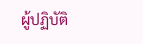ผู้ปฏิบัติ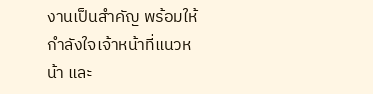งานเป็นสำคัญ พร้อมให้กำลังใจเจ้าหน้าที่แนวหน้า และ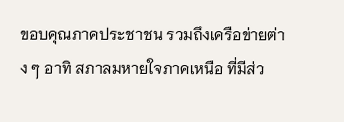ขอบคุณภาคประชาชน รวมถึงเครือข่ายต่าง ๆ อาทิ สภาลมหายใจภาคเหนือ ที่มีส่ว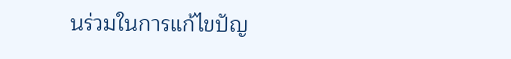นร่วมในการแก้ไขปัญ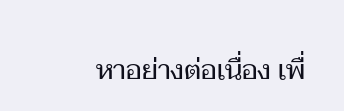หาอย่างต่อเนื่อง เพื่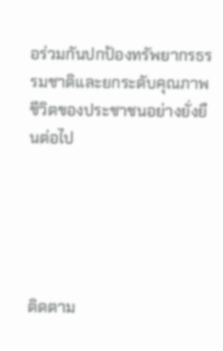อร่วมกันปกป้องทรัพยากรธรรมชาติและยกระดับคุณภาพชีวิตของประชาชนอย่างยั่งยืนต่อไป





ติดตาม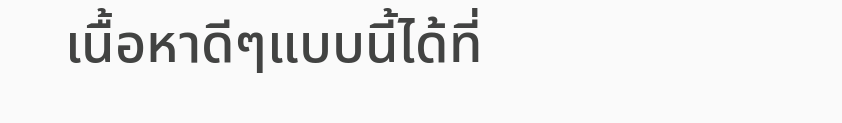เนื้อหาดีๆแบบนี้ได้ที่